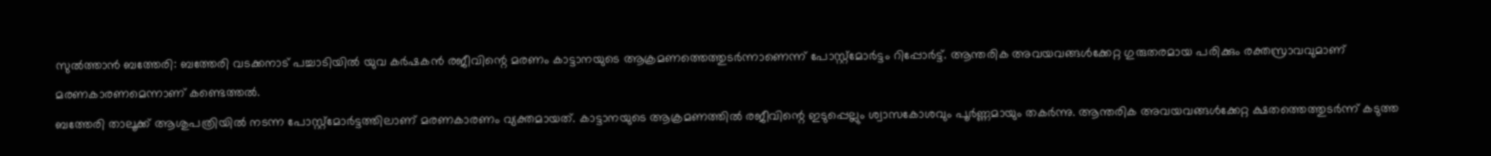സുൽത്താൻ ബത്തേരി: ബത്തേരി വടക്കനാട് പച്ചാടിയിൽ യുവ കർഷകൻ രജീവിന്റെ മരണം കാട്ടാനയുടെ ആക്രമണത്തെത്തുടർന്നാണെന്ന് പോസ്റ്റ്മോർട്ടം റിപ്പോർട്ട്. ആന്തരിക അവയവങ്ങൾക്കേറ്റ ഗുരുതരമായ പരിക്കും രക്തസ്രാവവുമാണ് മരണകാരണമെന്നാണ് കണ്ടെത്തൽ.
ബത്തേരി താലൂക്ക് ആശുപത്രിയിൽ നടന്ന പോസ്റ്റ്മോർട്ടത്തിലാണ് മരണകാരണം വ്യക്തമായത്. കാട്ടാനയുടെ ആക്രമണത്തിൽ രജീവിന്റെ ഇടുപ്പെല്ലും ശ്വാസകോശവും പൂർണ്ണമായും തകർന്നു. ആന്തരിക അവയവങ്ങൾക്കേറ്റ ക്ഷതത്തെത്തുടർന്ന് കടുത്ത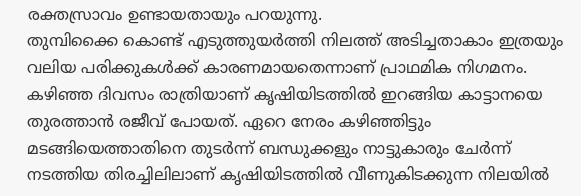രക്തസ്രാവം ഉണ്ടായതായും പറയുന്നു.
തുമ്പിക്കൈ കൊണ്ട് എടുത്തുയർത്തി നിലത്ത് അടിച്ചതാകാം ഇത്രയും വലിയ പരിക്കുകൾക്ക് കാരണമായതെന്നാണ് പ്രാഥമിക നിഗമനം. കഴിഞ്ഞ ദിവസം രാത്രിയാണ് കൃഷിയിടത്തിൽ ഇറങ്ങിയ കാട്ടാനയെ തുരത്താൻ രജീവ് പോയത്. ഏറെ നേരം കഴിഞ്ഞിട്ടും മടങ്ങിയെത്താതിനെ തുടർന്ന് ബന്ധുക്കളും നാട്ടുകാരും ചേർന്ന് നടത്തിയ തിരച്ചിലിലാണ് കൃഷിയിടത്തിൽ വീണുകിടക്കുന്ന നിലയിൽ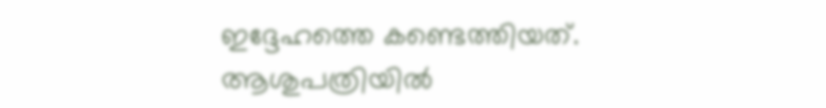ഇദ്ദേഹത്തെ കണ്ടെത്തിയത്. ആശുപത്രിയിൽ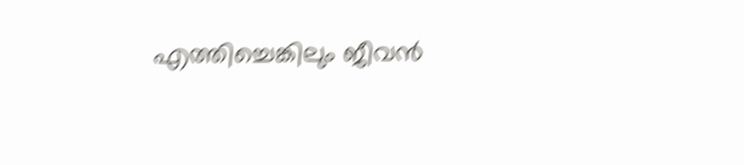എത്തിച്ചെങ്കിലും ജീവൻ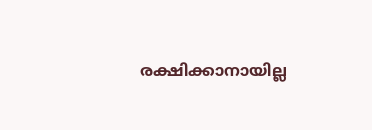രക്ഷിക്കാനായില്ല